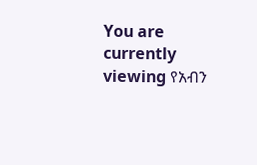You are currently viewing የአብን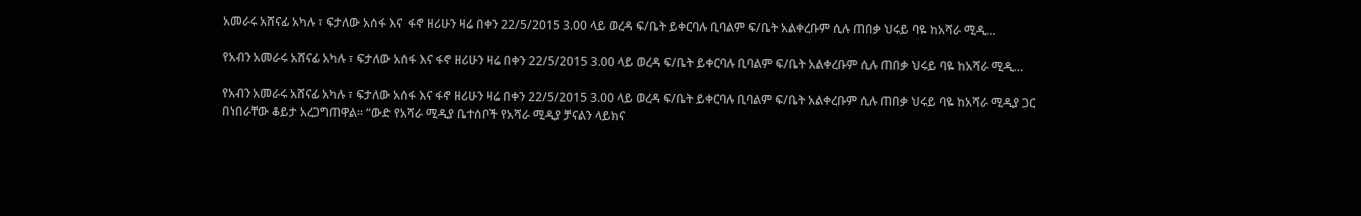አመራሩ አሸናፊ አካሉ ፣ ፍታለው አሰፋ እና  ፋኖ ዘሪሁን ዛሬ በቀን 22/5/2015 3.00 ላይ ወረዳ ፍ/ቤት ይቀርባሉ ቢባልም ፍ/ቤት አልቀረቡም ሲሉ ጠበቃ ህሩይ ባዬ ከአሻራ ሚዲ…

የአብን አመራሩ አሸናፊ አካሉ ፣ ፍታለው አሰፋ እና ፋኖ ዘሪሁን ዛሬ በቀን 22/5/2015 3.00 ላይ ወረዳ ፍ/ቤት ይቀርባሉ ቢባልም ፍ/ቤት አልቀረቡም ሲሉ ጠበቃ ህሩይ ባዬ ከአሻራ ሚዲ…

የአብን አመራሩ አሸናፊ አካሉ ፣ ፍታለው አሰፋ እና ፋኖ ዘሪሁን ዛሬ በቀን 22/5/2015 3.00 ላይ ወረዳ ፍ/ቤት ይቀርባሉ ቢባልም ፍ/ቤት አልቀረቡም ሲሉ ጠበቃ ህሩይ ባዬ ከአሻራ ሚዲያ ጋር በነበራቸው ቆይታ አረጋግጠዋል። “ውድ የአሻራ ሚዲያ ቤተሰቦች የአሻራ ሚዲያ ቻናልን ላይክና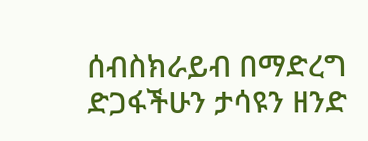ሰብስክራይብ በማድረግ ድጋፋችሁን ታሳዩን ዘንድ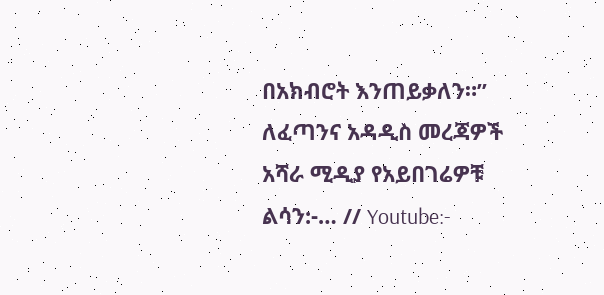በአክብሮት እንጠይቃለን።” ለፈጣንና አዳዲስ መረጃዎች አሻራ ሚዲያ የአይበገሬዎቹ ልሳን:-… // Youtube:-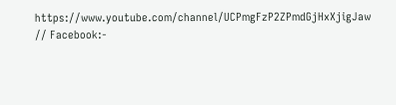https://www.youtube.com/channel/UCPmgFzP2ZPmdGjHxXjigJaw // Facebook:-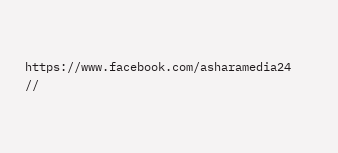https://www.facebook.com/asharamedia24 //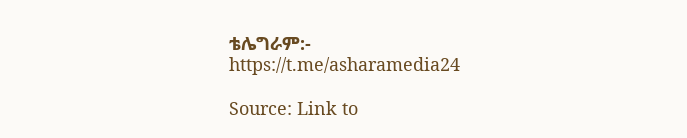ቴሌግራም:- https://t.me/asharamedia24

Source: Link to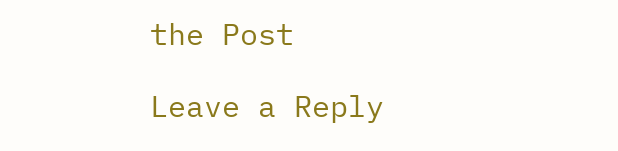the Post

Leave a Reply